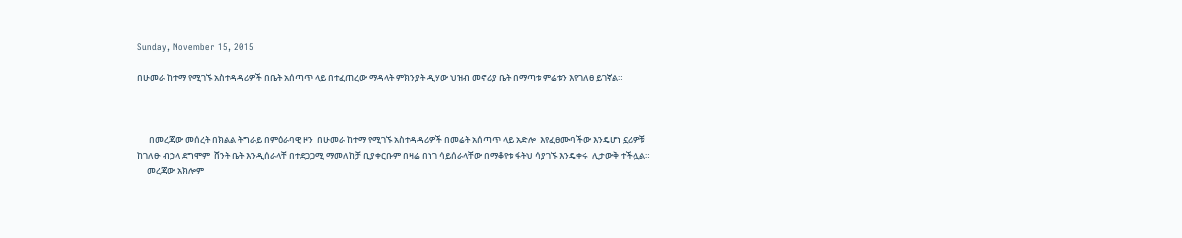Sunday, November 15, 2015

በሁመራ ከተማ የሚገኙ አስተዳዳሪዎች በቤት አሰጣጥ ላይ በተፈጠረው ማዳላት ምክንያት ዲሃው ህዝብ መኖሪያ ቤት በማጣቱ ምሬቱን እየገለፀ ይገኛል።



      በመረጃው መሰረት በክልል ትግራይ በምዕራባዊ ዞን  በሁመራ ከተማ የሚገኙ አስተዳዳሪዎች በመሬት አሰጣጥ ላይ አድሎ  እየፈፀሙባችው እንዴሆነ ኗሪዎቹ ከገለፁ ብኃላ ደግሞም  ሸንት ቤት እንዲሰራላቸ በተደጋጋሚ ማመለከቻ ቢያቀርቡም በዛሬ በነገ ሳይሰራላቸው በማቆየቱ ፋትህ ሳያገኙ እንዴቀሩ  ሊታውቅ ተችሏል።
     መረጃው አክሎም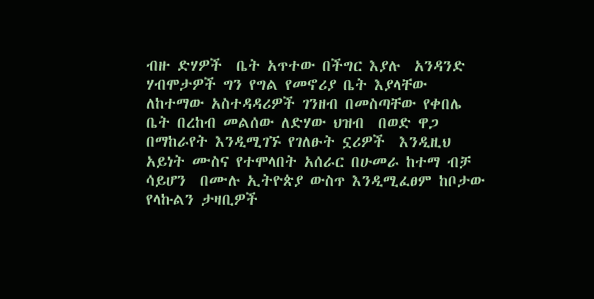ብዙ ድሃዎች  ቤት አጥተው በችግር እያሉ  አንዳንድ ሃብሞታዎች ግን የግል የመኖሪያ ቤት እያላቸው ለከተማው አስተዳዳሪዎች ገንዘብ በመስጣቸው የቀበሌ ቤት በረከብ መልሰው ለድሃው ህዝብ  በወድ ዋጋ በማከራየት እንዲሚገኙ የገለፁት ኗሪዎች  እንዲዚህ አይነት ሙስና የተሞላበት አሰራር በሁመራ ከተማ ብቻ ሳይሆን  በሙሉ ኢትዮጵያ ውስጥ እንዲሚፈፀም ከቦታው የላኩልን ታዛቢዎች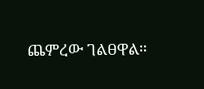ጨምረው ገልፀዋል።